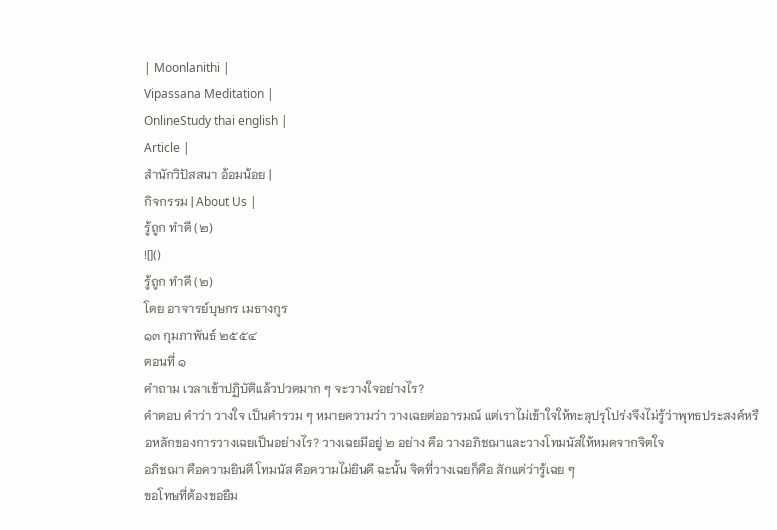| Moonlanithi |
Vipassana Meditation |
OnlineStudy thai english |
Article |
สำนักวิปัสสนา อ้อมน้อย |
กิจกรรม | About Us |
รู้ถูก ทำดี (๒)
![]()
รู้ถูก ทำดี (๒)
โดย อาจารย์บุษกร เมธางกูร
๑๓ กุมภาพันธ์ ๒๕๕๔
ตอนที่ ๑
คำถาม เวลาเข้าปฏิบัติแล้วปวดมาก ๆ จะวางใจอย่างไร?
คำตอบ คำว่า วางใจ เป็นคำรวม ๆ หมายความว่า วางเฉยต่ออารมณ์ แต่เราไม่เข้าใจให้ทะลุปรุโปร่งจึงไม่รู้ว่าพุทธประสงค์หรือหลักของการวางเฉยเป็นอย่างไร? วางเฉยมีอยู่ ๒ อย่าง คือ วางอภิชฌาและวางโทมนัสให้หมดจากจิตใจ
อภิชฌา คือความยินดี โทมนัส คือความไม่ยินดี ฉะนั้น จิตที่วางเฉยก็คือ สักแต่ว่ารู้เฉย ๆ
ขอโทษที่ต้องขอยืม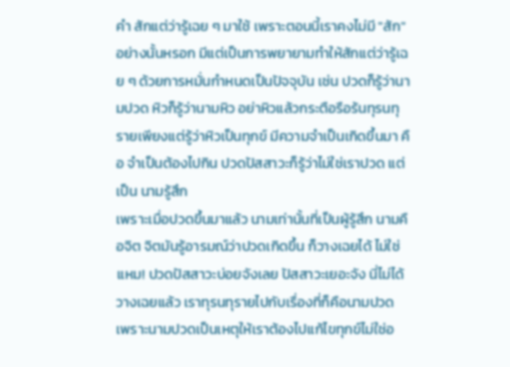คำ สักแต่ว่ารู้เฉย ๆ มาใช้ เพราะตอนนี้เราคงไม่มี "สัก" อย่างนั้นหรอก มีแต่เป็นการพยายามทำให้สักแต่ว่ารู้เฉย ๆ ด้วยการหมั่นกำหนดเป็นปัจจุบัน เช่น ปวดก็รู้ว่านามปวด หิวก็รู้ว่านามหิว อย่าหิวแล้วกระตือรือร้นทุรนทุรายเพียงแต่รู้ว่าหิวเป็นทุกข์ มีความจำเป็นเกิดขึ้นมา คือ จำเป็นต้องไปกิน ปวดปัสสาวะก็รู้ว่าไม่ใช่เราปวด แต่เป็น นามรู้สึก
เพราะเมื่อปวดขึ้นมาแล้ว นามเท่านั้นที่เป็นผู้รู้สึก นามคือจิต จิตมันรู้อารมณ์ว่าปวดเกิดขึ้น ก็วางเฉยได้ ไม่ใช่ แหม! ปวดปัสสาวะบ่อยจังเลย ปัสสาวะเยอะจัง นี่ไม่ได้วางเฉยแล้ว เราทุรนทุรายไปกับเรื่องที่ก็คือนามปวด เพราะนามปวดเป็นเหตุให้เราต้องไปแก้ไขทุกข์ไม่ใช่อ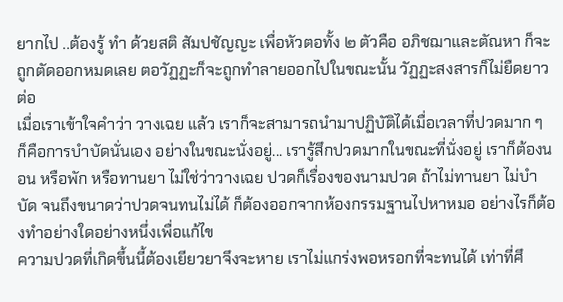ยากไป ..ต้องรู้ ทำ ด้วยสติ สัมปชัญญะ เพื่อหัวตอทั้ง ๒ ตัวคือ อภิชฌาและตัณหา ก็จะถูกตัดออกหมดเลย ตอวัฏฏะก็จะถูกทำลายออกไปในขณะนั้น วัฏฏะสงสารก็ไม่ยืดยาวต่อ
เมื่อเราเข้าใจคำว่า วางเฉย แล้ว เราก็จะสามารถนำมาปฏิบัติได้เมื่อเวลาที่ปวดมาก ๆ ก็คือการบำบัดนั่นเอง อย่างในขณะนั่งอยู่... เรารู้สึกปวดมากในขณะที่นั่งอยู่ เราก็ต้องนอน หรือพัก หรือทานยา ไม่ใช่ว่าวางเฉย ปวดก็เรื่องของนามปวด ถ้าไม่ทานยา ไม่บำบัด จนถึงขนาดว่าปวดจนทนไม่ได้ ก็ต้องออกจากห้องกรรมฐานไปหาหมอ อย่างไรก็ต้องทำอย่างใดอย่างหนึ่งเพื่อแก้ไข
ความปวดที่เกิดขึ้นนี้ต้องเยียวยาจึงจะหาย เราไม่แกร่งพอหรอกที่จะทนได้ เท่าที่ศึ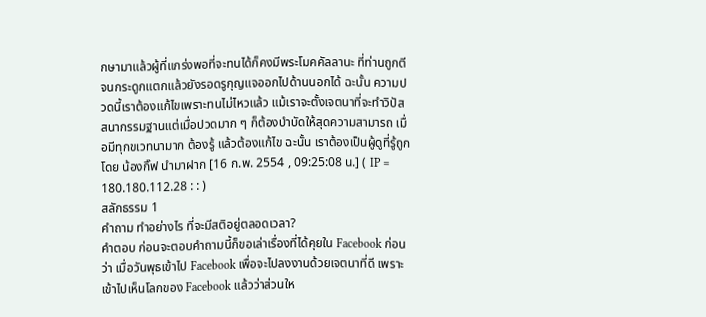กษามาแล้วผู้ที่แกร่งพอที่จะทนได้ก็คงมีพระโมคคัลลานะ ที่ท่านถูกตีจนกระดูกแตกแล้วยังรอดรูกุญแจออกไปด้านนอกได้ ฉะนั้น ความปวดนี้เราต้องแก้ไขเพราะทนไม่ไหวแล้ว แม้เราจะตั้งเจตนาที่จะทำวิปัสสนากรรมฐานแต่เมื่อปวดมาก ๆ ก็ต้องบำบัดให้สุดความสามารถ เมื่อมีทุกขเวทนามาก ต้องรู้ แล้วต้องแก้ไข ฉะนั้น เราต้องเป็นผู้ดูที่รู้ถูก
โดย น้องกิ๊ฟ นำมาฝาก [16 ก.พ. 2554 , 09:25:08 น.] ( IP = 180.180.112.28 : : )
สลักธรรม 1
คำถาม ทำอย่างไร ที่จะมีสติอยู่ตลอดเวลา?
คำตอบ ก่อนจะตอบคำถามนี้ก็ขอเล่าเรื่องที่ได้คุยใน Facebook ก่อนว่า เมื่อวันพุธเข้าไป Facebook เพื่อจะไปลงงานด้วยเจตนาที่ดี เพราะเข้าไปเห็นโลกของ Facebook แล้วว่าส่วนให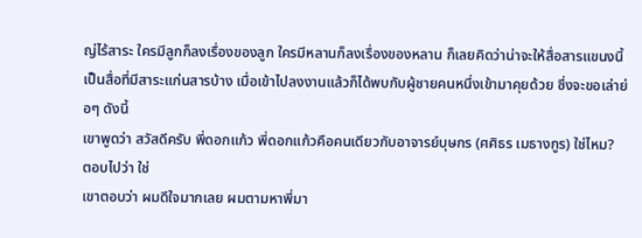ญ่ไร้สาระ ใครมีลูกก็ลงเรื่องของลูก ใครมีหลานก็ลงเรื่องของหลาน ก็เลยคิดว่าน่าจะให้สื่อสารแขนงนี้เป็นสื่อที่มีสาระแก่นสารบ้าง เมื่อเข้าไปลงงานแล้วก็ได้พบกับผู้ชายคนหนึ่งเข้ามาคุยด้วย ซึ่งจะขอเล่าย่อๆ ดังนี้
เขาพูดว่า สวัสดีครับ พี่ดอกแก้ว พี่ดอกแก้วคือคนเดียวกับอาจารย์บุษกร (ศศิธร เมธางกูร) ใช่ไหม?
ตอบไปว่า ใช่
เขาตอบว่า ผมดีใจมากเลย ผมตามหาพี่มา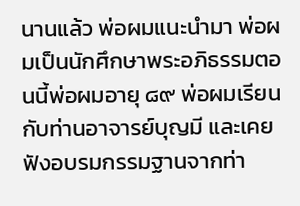นานแล้ว พ่อผมแนะนำมา พ่อผมเป็นนักศึกษาพระอภิธรรมตอนนี้พ่อผมอายุ ๘๙ พ่อผมเรียนกับท่านอาจารย์บุญมี และเคยฟังอบรมกรรมฐานจากท่า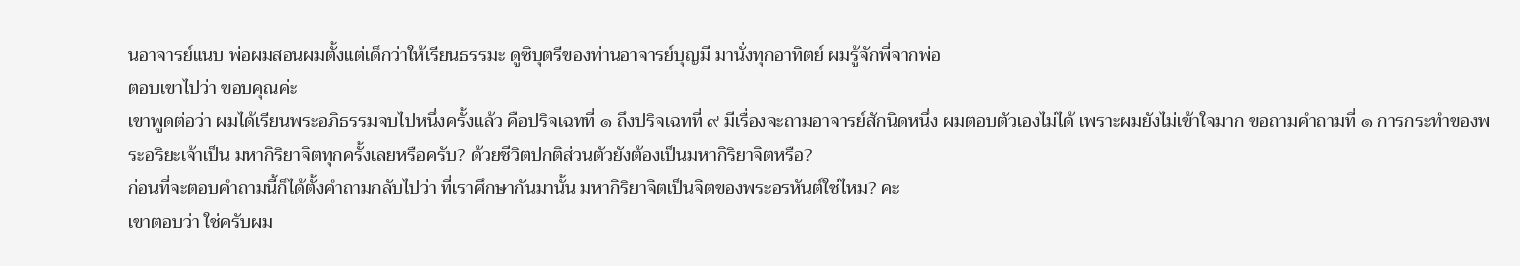นอาจารย์แนบ พ่อผมสอนผมตั้งแต่เด็กว่าให้เรียนธรรมะ ดูซิบุตรีของท่านอาจารย์บุญมี มานั่งทุกอาทิตย์ ผมรู้จักพี่จากพ่อ
ตอบเขาไปว่า ขอบคุณค่ะ
เขาพูดต่อว่า ผมได้เรียนพระอภิธรรมจบไปหนึ่งครั้งแล้ว คือปริจเฉทที่ ๑ ถึงปริจเฉทที่ ๙ มีเรื่องจะถามอาจารย์สักนิดหนึ่ง ผมตอบตัวเองไม่ได้ เพราะผมยังไม่เข้าใจมาก ขอถามคำถามที่ ๑ การกระทำของพระอริยะเจ้าเป็น มหากิริยาจิตทุกครั้งเลยหรือครับ? ด้วยชีวิตปกติส่วนตัวยังต้องเป็นมหากิริยาจิตหรือ?
ก่อนที่จะตอบคำถามนี้ก็ได้ตั้งคำถามกลับไปว่า ที่เราศึกษากันมานั้น มหากิริยาจิตเป็นจิตของพระอรหันต์ใช่ไหม? คะ
เขาตอบว่า ใช่ครับผม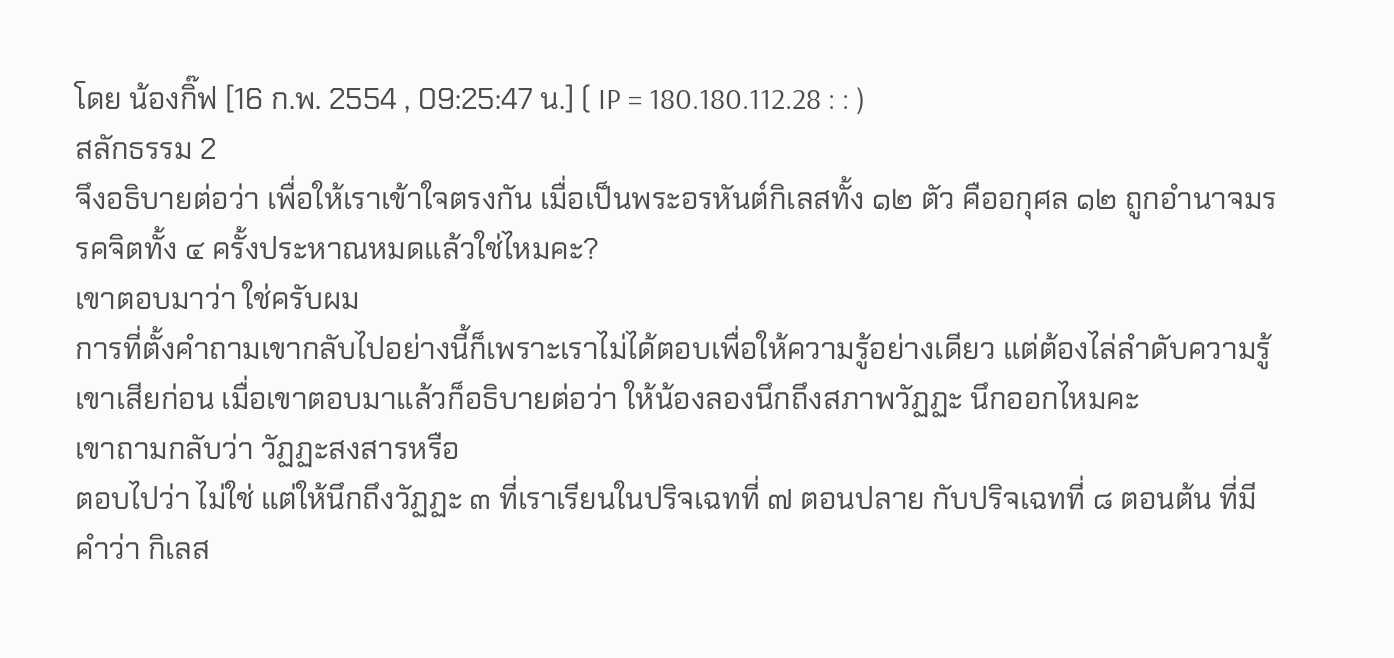โดย น้องกิ๊ฟ [16 ก.พ. 2554 , 09:25:47 น.] ( IP = 180.180.112.28 : : )
สลักธรรม 2
จึงอธิบายต่อว่า เพื่อให้เราเข้าใจตรงกัน เมื่อเป็นพระอรหันต์กิเลสทั้ง ๑๒ ตัว คืออกุศล ๑๒ ถูกอำนาจมรรคจิตทั้ง ๔ ครั้งประหาณหมดแล้วใช่ไหมคะ?
เขาตอบมาว่า ใช่ครับผม
การที่ตั้งคำถามเขากลับไปอย่างนี้ก็เพราะเราไม่ได้ตอบเพื่อให้ความรู้อย่างเดียว แต่ต้องไล่ลำดับความรู้เขาเสียก่อน เมื่อเขาตอบมาแล้วก็อธิบายต่อว่า ให้น้องลองนึกถึงสภาพวัฏฏะ นึกออกไหมคะ
เขาถามกลับว่า วัฏฏะสงสารหรือ
ตอบไปว่า ไม่ใช่ แต่ให้นึกถึงวัฏฏะ ๓ ที่เราเรียนในปริจเฉทที่ ๗ ตอนปลาย กับปริจเฉทที่ ๘ ตอนต้น ที่มีคำว่า กิเลส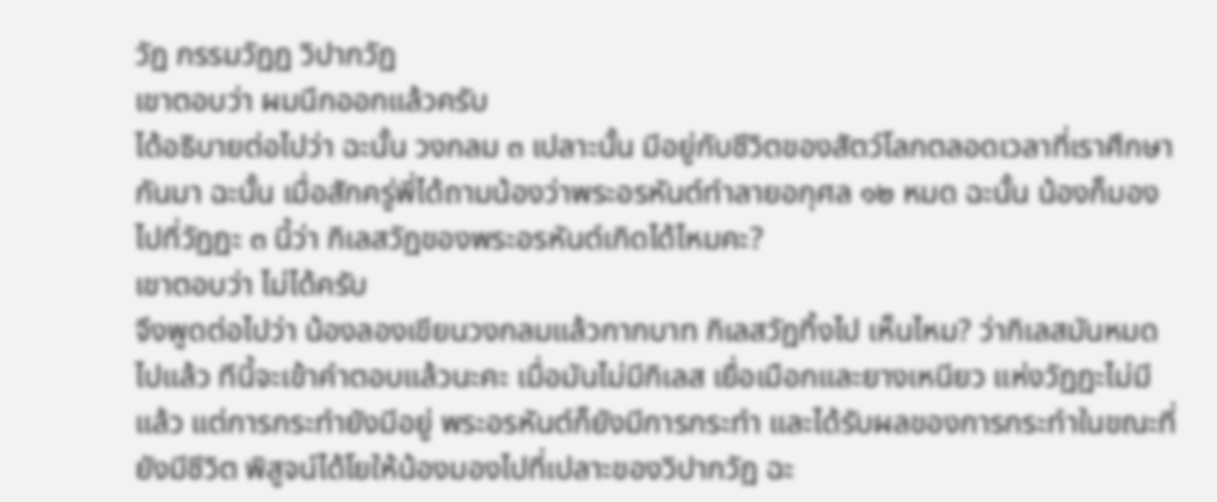วัฏ กรรมวัฏฏ วิปากวัฏ
เขาตอบว่า ผมนึกออกแล้วครับ
ได้อธิบายต่อไปว่า ฉะนั้น วงกลม ๓ เปลาะนั้น มีอยู่กับชีวิตของสัตว์โลกตลอดเวลาที่เราศึกษากันมา ฉะนั้น เมื่อสักครู่พี่ได้ถามน้องว่าพระอรหันต์ทำลายอกุศล ๑๒ หมด ฉะนั้น น้องก็มองไปที่วัฏฏะ ๓ นี้ว่า กิเลสวัฏของพระอรหันต์เกิดได้ไหมคะ?
เขาตอบว่า ไม่ได้ครับ
จึงพูดต่อไปว่า น้องลองเขียนวงกลมแล้วกากบาท กิเลสวัฏทิ้งไป เห็นไหม? ว่ากิเลสมันหมดไปแล้ว ทีนี้จะเข้าคำตอบแล้วนะคะ เมื่อมันไม่มีกิเลส เยื่อเมือกและยางเหนียว แห่งวัฏฏะไม่มีแล้ว แต่การกระทำยังมีอยู่ พระอรหันต์ก็ยังมีการกระทำ และได้รับผลของการกระทำในขณะที่ยังมีชีวิต พิสูจน์ได้โยให้น้องมองไปที่เปลาะของวิปากวัฏ ฉะ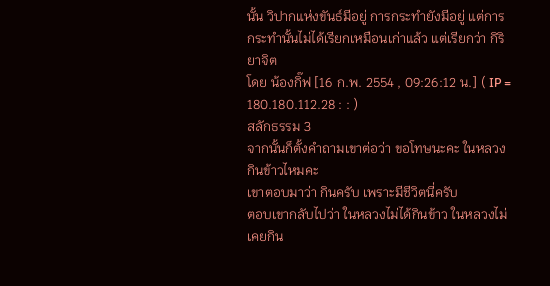นั้น วิปากแห่งขันธ์มีอยู่ การกระทำยังมีอยู่ แต่การกระทำนั้นไม่ได้เรียกเหมือนเก่าแล้ว แต่เรียกว่า กิริยาจิต
โดย น้องกิ๊ฟ [16 ก.พ. 2554 , 09:26:12 น.] ( IP = 180.180.112.28 : : )
สลักธรรม 3
จากนั้นก็ตั้งคำถามเขาต่อว่า ขอโทษนะคะ ในหลวงกินข้าวไหมคะ
เขาตอบมาว่า กินครับ เพราะมีชีวิตนี่ครับ
ตอบเขากลับไปว่า ในหลวงไม่ได้กินข้าว ในหลวงไม่เคยกิน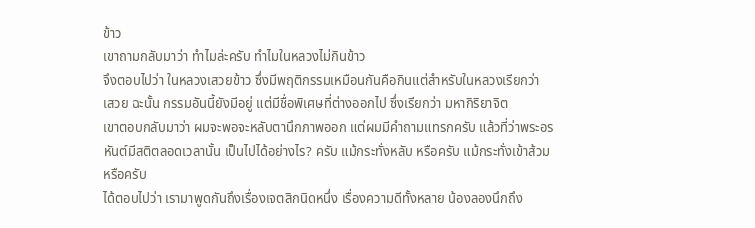ข้าว
เขาถามกลับมาว่า ทำไมล่ะครับ ทำไมในหลวงไม่กินข้าว
จึงตอบไปว่า ในหลวงเสวยข้าว ซึ่งมีพฤติกรรมเหมือนกันคือกินแต่สำหรับในหลวงเรียกว่า เสวย ฉะนั้น กรรมอันนี้ยังมีอยู่ แต่มีชื่อพิเศษที่ต่างออกไป ซึ่งเรียกว่า มหากิริยาจิต
เขาตอบกลับมาว่า ผมจะพอจะหลับตานึกภาพออก แต่ผมมีคำถามแทรกครับ แล้วที่ว่าพระอรหันต์มีสติตลอดเวลานั้น เป็นไปได้อย่างไร? ครับ แม้กระทั่งหลับ หรือครับ แม้กระทั่งเข้าส้วมหรือครับ
ได้ตอบไปว่า เรามาพูดกันถึงเรื่องเจตสิกนิดหนึ่ง เรื่องความดีทั้งหลาย น้องลองนึกถึง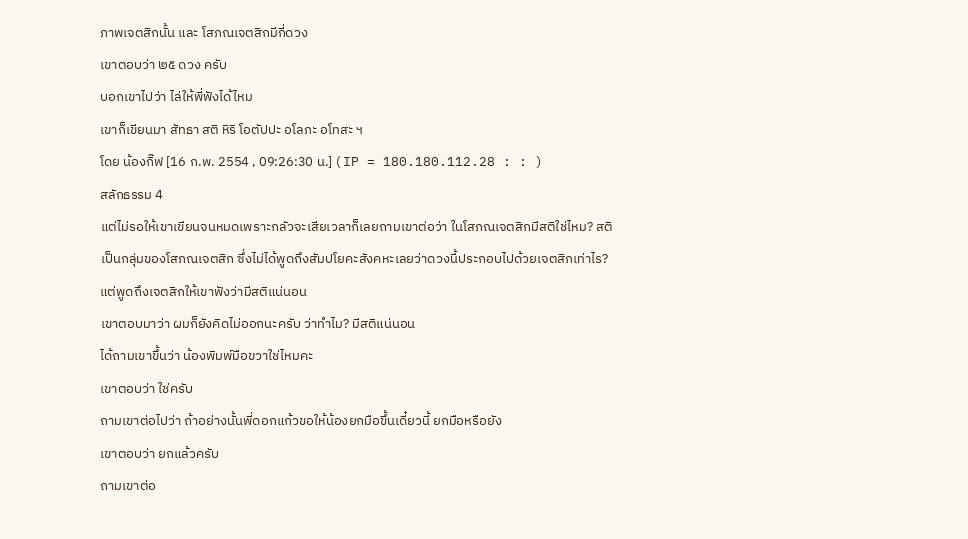ภาพเจตสิกนั้น และ โสภณเจตสิกมีกี่ดวง
เขาตอบว่า ๒๕ ดวง ครับ
บอกเขาไปว่า ไล่ให้พี่ฟังได้ไหม
เขาก็เขียนมา สัทธา สติ หิริ โอตัปปะ อโลภะ อโทสะ ฯ
โดย น้องกิ๊ฟ [16 ก.พ. 2554 , 09:26:30 น.] ( IP = 180.180.112.28 : : )
สลักธรรม 4
แต่ไม่รอให้เขาเขียนจนหมดเพราะกลัวจะเสียเวลาก็เลยถามเขาต่อว่า ในโสภณเจตสิกมีสติใช่ไหม? สติเป็นกลุ่มของโสภณเจตสิก ซึ่งไม่ได้พูดถึงสัมปโยคะสังคหะเลยว่าดวงนี้ประกอบไปด้วยเจตสิกเท่าไร? แต่พูดถึงเจตสิกให้เขาฟังว่ามีสติแน่นอน
เขาตอบมาว่า ผมก็ยังคิดไม่ออกนะครับ ว่าทำไม? มีสติแน่นอน
ได้ถามเขาขึ้นว่า น้องพิมพ์มือขวาใช่ไหมคะ
เขาตอบว่า ใช่ครับ
ถามเขาต่อไปว่า ถ้าอย่างนั้นพี่ดอกแก้วขอให้น้องยกมือขึ้นเดี๋ยวนี้ ยกมือหรือยัง
เขาตอบว่า ยกแล้วครับ
ถามเขาต่อ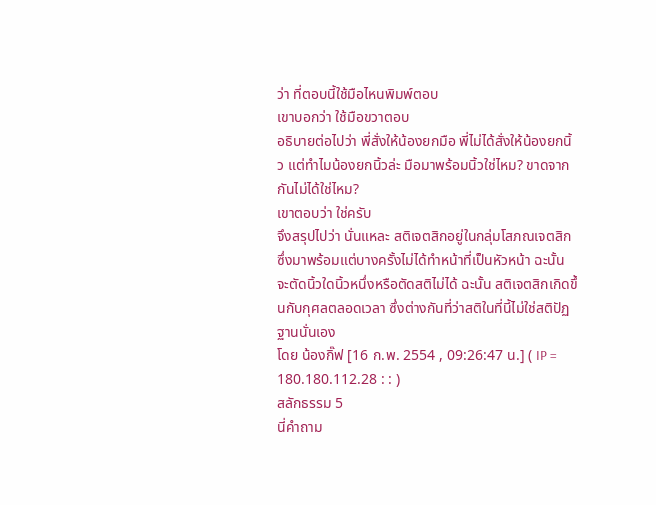ว่า ที่ตอบนี้ใช้มือไหนพิมพ์ตอบ
เขาบอกว่า ใช้มือขวาตอบ
อธิบายต่อไปว่า พี่สั่งให้น้องยกมือ พี่ไม่ได้สั่งให้น้องยกนิ้ว แต่ทำไมน้องยกนิ้วล่ะ มือมาพร้อมนิ้วใช่ไหม? ขาดจากกันไม่ได้ใช่ไหม?
เขาตอบว่า ใช่ครับ
จึงสรุปไปว่า นั่นแหละ สติเจตสิกอยู่ในกลุ่มโสภณเจตสิกซึ่งมาพร้อมแต่บางครั้งไม่ได้ทำหน้าที่เป็นหัวหน้า ฉะนั้น จะตัดนิ้วใดนิ้วหนึ่งหรือตัดสติไม่ได้ ฉะนั้น สติเจตสิกเกิดขึ้นกับกุศลตลอดเวลา ซึ่งต่างกันที่ว่าสติในที่นี้ไม่ใช่สติปัฏฐานนั่นเอง
โดย น้องกิ๊ฟ [16 ก.พ. 2554 , 09:26:47 น.] ( IP = 180.180.112.28 : : )
สลักธรรม 5
นี่คำถาม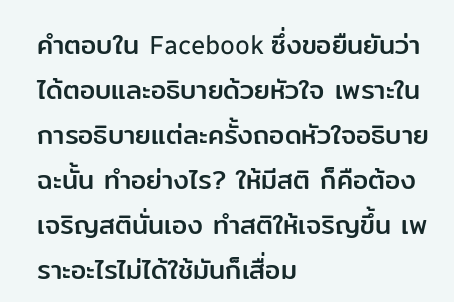คำตอบใน Facebook ซึ่งขอยืนยันว่า ได้ตอบและอธิบายด้วยหัวใจ เพราะในการอธิบายแต่ละครั้งถอดหัวใจอธิบาย ฉะนั้น ทำอย่างไร? ให้มีสติ ก็คือต้องเจริญสตินั่นเอง ทำสติให้เจริญขึ้น เพราะอะไรไม่ได้ใช้มันก็เสื่อม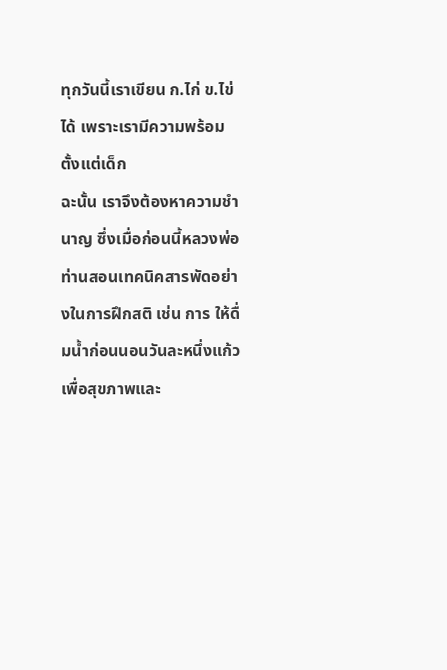ทุกวันนี้เราเขียน ก.ไก่ ข.ไข่ ได้ เพราะเรามีความพร้อมตั้งแต่เด็ก
ฉะนั้น เราจึงต้องหาความชำนาญ ซึ่งเมื่อก่อนนี้หลวงพ่อท่านสอนเทคนิคสารพัดอย่างในการฝึกสติ เช่น การ ให้ดื่มน้ำก่อนนอนวันละหนึ่งแก้ว เพื่อสุขภาพและ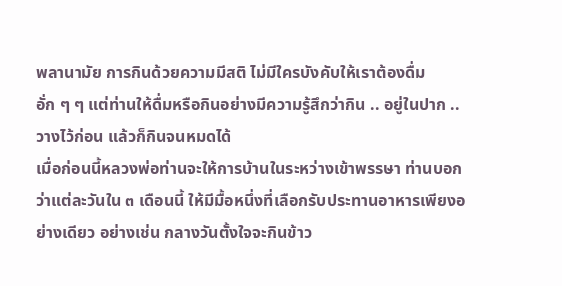พลานามัย การกินด้วยความมีสติ ไม่มีใครบังคับให้เราต้องดื่มอั่ก ๆ ๆ แต่ท่านให้ดื่มหรือกินอย่างมีความรู้สึกว่ากิน .. อยู่ในปาก .. วางไว้ก่อน แล้วก็กินจนหมดได้
เมื่อก่อนนี้หลวงพ่อท่านจะให้การบ้านในระหว่างเข้าพรรษา ท่านบอกว่าแต่ละวันใน ๓ เดือนนี้ ให้มีมื้อหนึ่งที่เลือกรับประทานอาหารเพียงอย่างเดียว อย่างเช่น กลางวันตั้งใจจะกินข้าว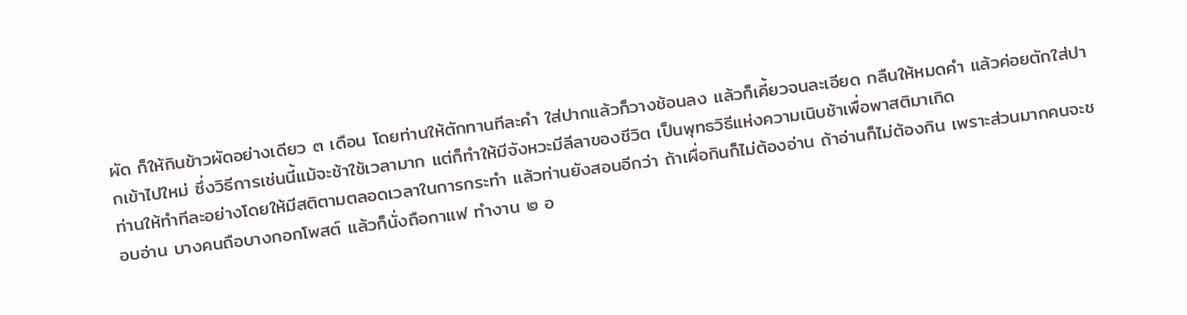ผัด ก็ให้กินข้าวผัดอย่างเดียว ๓ เดือน โดยท่านให้ตักทานทีละคำ ใส่ปากแล้วก็วางช้อนลง แล้วก็เคี้ยวจนละเอียด กลืนให้หมดคำ แล้วค่อยตักใส่ปากเข้าไปใหม่ ซึ่งวิธีการเช่นนี้แม้จะช้าใช้เวลามาก แต่ก็ทำให้มีจังหวะมีลีลาของชีวิต เป็นพุทธวิธีแห่งความเนิบช้าเพื่อพาสติมาเกิด
ท่านให้ทำทีละอย่างโดยให้มีสติตามตลอดเวลาในการกระทำ แล้วท่านยังสอนอีกว่า ถ้าเผื่อกินก็ไม่ต้องอ่าน ถ้าอ่านก็ไม่ต้องกิน เพราะส่วนมากคนจะชอบอ่าน บางคนถือบางกอกโพสต์ แล้วก็นั่งถือกาแฟ ทำงาน ๒ อ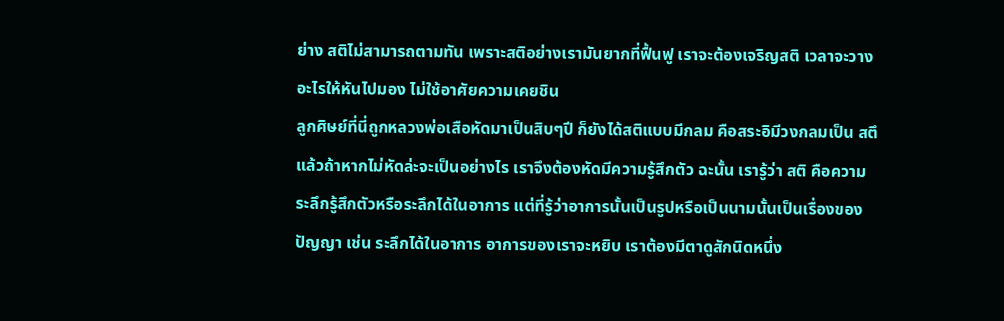ย่าง สติไม่สามารถตามทัน เพราะสติอย่างเรามันยากที่ฟื้นฟู เราจะต้องเจริญสติ เวลาจะวางอะไรให้หันไปมอง ไม่ใช้อาศัยความเคยชิน
ลูกศิษย์ที่นี่ถูกหลวงพ่อเสือหัดมาเป็นสิบๆปี ก็ยังได้สติแบบมีกลม คือสระอิมีวงกลมเป็น สตึ แล้วถ้าหากไม่หัดล่ะจะเป็นอย่างไร เราจึงต้องหัดมีความรู้สึกตัว ฉะนั้น เรารู้ว่า สติ คือความระลึกรู้สึกตัวหรือระลึกได้ในอาการ แต่ที่รู้ว่าอาการนั้นเป็นรูปหรือเป็นนามนั้นเป็นเรื่องของ ปัญญา เช่น ระลึกได้ในอาการ อาการของเราจะหยิบ เราต้องมีตาดูสักนิดหนึ่ง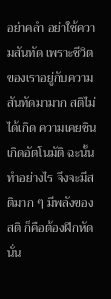อย่าคลำ อย่าใช้ความสันทัด เพราะชีวิตของเราอยู่กับความสันทัดมามาก สติไม่ได้เกิด ความเคยชินเกิดอัตโนมัติ ฉะนั้น ทำอย่างไร จึงจะมีสติมาก ๆ มีพลังของสติ ก็คือต้องฝึกหัดนั่น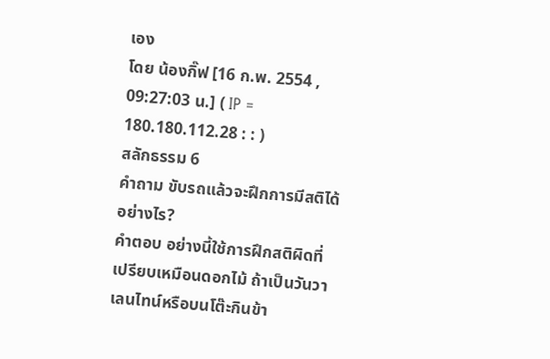เอง
โดย น้องกิ๊ฟ [16 ก.พ. 2554 , 09:27:03 น.] ( IP = 180.180.112.28 : : )
สลักธรรม 6
คำถาม ขับรถแล้วจะฝึกการมีสติได้อย่างไร?
คำตอบ อย่างนี้ใช้การฝึกสติผิดที่ เปรียบเหมือนดอกไม้ ถ้าเป็นวันวาเลนไทน์หรือบนโต๊ะกินข้า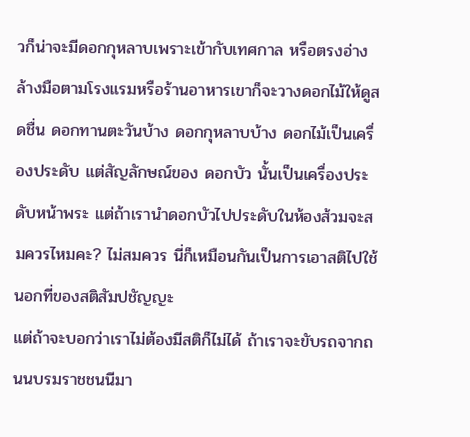วก็น่าจะมีดอกกุหลาบเพราะเข้ากับเทศกาล หรือตรงอ่างล้างมือตามโรงแรมหรือร้านอาหารเขาก็จะวางดอกไม้ให้ดูสดชื่น ดอกทานตะวันบ้าง ดอกกุหลาบบ้าง ดอกไม้เป็นเครื่องประดับ แต่สัญลักษณ์ของ ดอกบัว นั้นเป็นเครื่องประดับหน้าพระ แต่ถ้าเรานำดอกบัวไปประดับในห้องส้วมจะสมควรไหมคะ? ไม่สมควร นี่ก็เหมือนกันเป็นการเอาสติไปใช้นอกที่ของสติสัมปชัญญะ
แต่ถ้าจะบอกว่าเราไม่ต้องมีสติก็ไม่ได้ ถ้าเราจะขับรถจากถนนบรมราชชนนีมา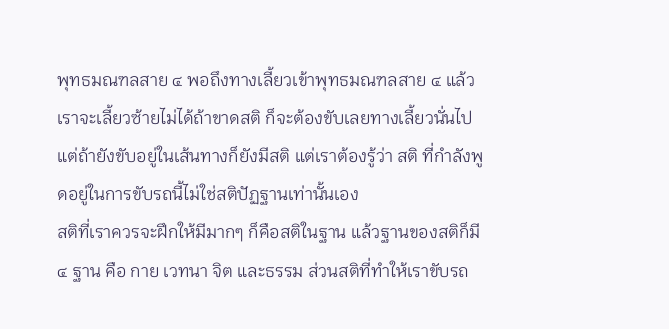พุทธมณฑลสาย ๔ พอถึงทางเลี้ยวเข้าพุทธมณฑลสาย ๔ แล้วเราจะเลี้ยวซ้ายไม่ได้ถ้าขาดสติ ก็จะต้องขับเลยทางเลี้ยวนั่นไป แต่ถ้ายังขับอยู่ในเส้นทางก็ยังมีสติ แต่เราต้องรู้ว่า สติ ที่กำลังพูดอยู่ในการขับรถนี้ไม่ใช่สติปัฏฐานเท่านั้นเอง
สติที่เราควรจะฝึกให้มีมากๆ ก็คือสติในฐาน แล้วฐานของสติก็มี ๔ ฐาน คือ กาย เวทนา จิต และธรรม ส่วนสติที่ทำให้เราขับรถ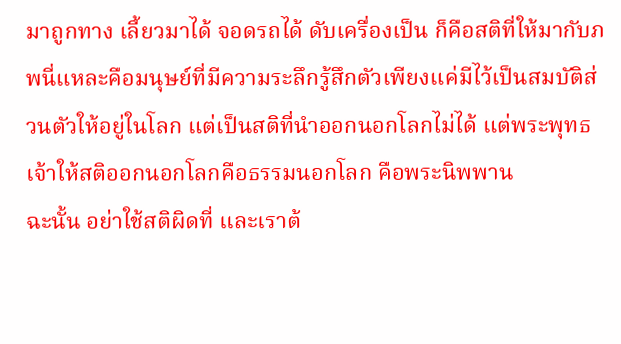มาถูกทาง เลี้ยวมาได้ จอดรถได้ ดับเครื่องเป็น ก็คือสติที่ให้มากับภพนี่แหละคือมนุษย์ที่มีความระลึกรู้สึกตัวเพียงแค่มีไว้เป็นสมบัติส่วนตัวให้อยู่ในโลก แต่เป็นสติที่นำออกนอกโลกไม่ได้ แต่พระพุทธเจ้าให้สติออกนอกโลกคือธรรมนอกโลก คือพระนิพพาน
ฉะนั้น อย่าใช้สติผิดที่ และเราต้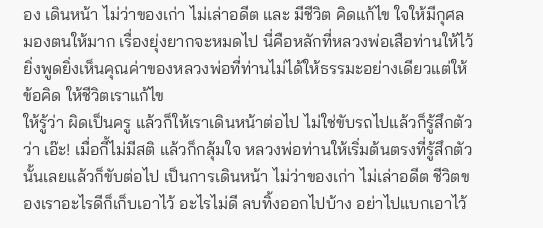อง เดินหน้า ไม่ว่าของเก่า ไม่เล่าอดีต และ มีชีวิต คิดแก้ไข ใจให้มีกุศล มองตนให้มาก เรื่องยุ่งยากจะหมดไป นี่คือหลักที่หลวงพ่อเสือท่านให้ไว้ ยิ่งพูดยิ่งเห็นคุณค่าของหลวงพ่อที่ท่านไม่ได้ให้ธรรมะอย่างเดียวแต่ให้ข้อคิด ให้ชีวิตเราแก้ไข
ให้รู้ว่า ผิดเป็นครู แล้วก็ให้เราเดินหน้าต่อไป ไม่ใช่ขับรถไปแล้วก็รู้สึกตัวว่า เอ๊ะ! เมื่อกี้ไม่มีสติ แล้วก็กลุ้มใจ หลวงพ่อท่านให้เริ่มต้นตรงที่รู้สึกตัวนั้นเลยแล้วก็ขับต่อไป เป็นการเดินหน้า ไม่ว่าของเก่า ไม่เล่าอดีต ชีวิตของเราอะไรดีก็เก็บเอาไว้ อะไรไม่ดี ลบทิ้งออกไปบ้าง อย่าไปแบกเอาไว้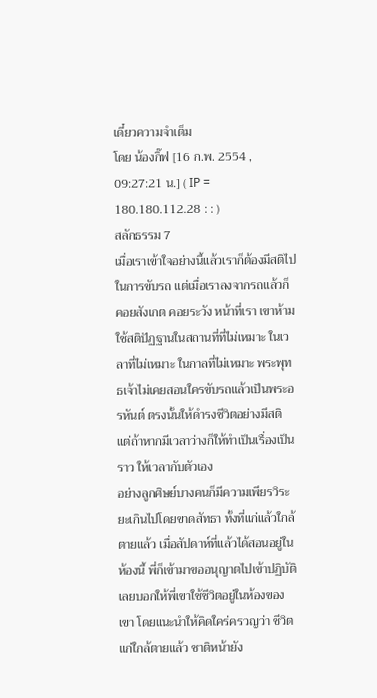เดี๋ยวความจำเต็ม
โดย น้องกิ๊ฟ [16 ก.พ. 2554 , 09:27:21 น.] ( IP = 180.180.112.28 : : )
สลักธรรม 7
เมื่อเราเข้าใจอย่างนี้แล้วเราก็ต้องมีสติไปในการขับรถ แต่เมื่อเราลงจากรถแล้วก็คอยสังเกต คอยระวัง หน้าที่เรา เขาห้ามใช้สติปัฏฐานในสถานที่ที่ไม่เหมาะ ในเวลาที่ไม่เหมาะ ในกาลที่ไม่เหมาะ พระพุทธเจ้าไม่เคยสอนใครขับรถแล้วเป็นพระอรหันต์ ตรงนั้นให้ดำรงชีวิตอย่างมีสติ แต่ถ้าหากมีเวลาว่างก็ให้ทำเป็นเรื่องเป็นราว ให้เวลากับตัวเอง
อย่างลูกศิษย์บางคนก็มีความเพียรวิระยะเกินไปโดยขาดสัทธา ทั้งที่แก่แล้วใกล้ตายแล้ว เมื่อสัปดาห์ที่แล้วได้สอนอยู่ในห้องนี้ พี่ก็เข้ามาขออนุญาตไปเข้าปฏิบัติ เลยบอกให้พี่เขาใช้ชีวิตอยู่ในห้องของเขา โดยแนะนำให้คิดใคร่ครวญว่า ชีวิตแก่ใกล้ตายแล้ว ชาติหน้ายัง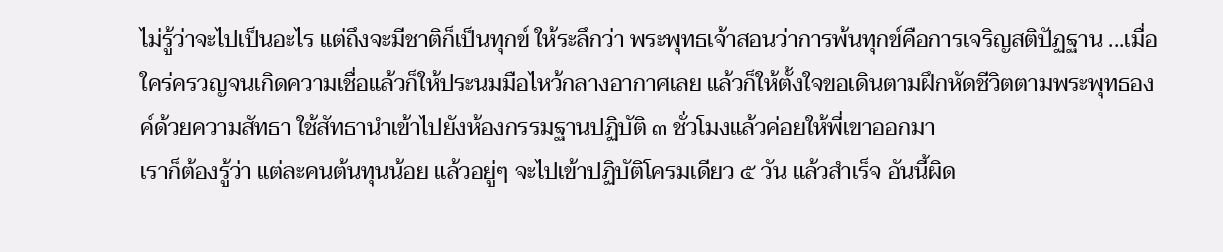ไม่รู้ว่าจะไปเป็นอะไร แต่ถึงจะมีชาติก็เป็นทุกข์ ให้ระลึกว่า พระพุทธเจ้าสอนว่าการพ้นทุกข์คือการเจริญสติปัฏฐาน ...เมื่อใคร่ครวญจนเกิดความเชื่อแล้วก็ให้ประนมมือไหว้กลางอากาศเลย แล้วก็ให้ตั้งใจขอเดินตามฝึกหัดชีวิตตามพระพุทธองค์ด้วยความสัทธา ใช้สัทธานำเข้าไปยังห้องกรรมฐานปฏิบัติ ๓ ชั่วโมงแล้วค่อยให้พี่เขาออกมา
เราก็ต้องรู้ว่า แต่ละคนต้นทุนน้อย แล้วอยู่ๆ จะไปเข้าปฏิบัติโครมเดียว ๕ วัน แล้วสำเร็จ อันนี้ผิด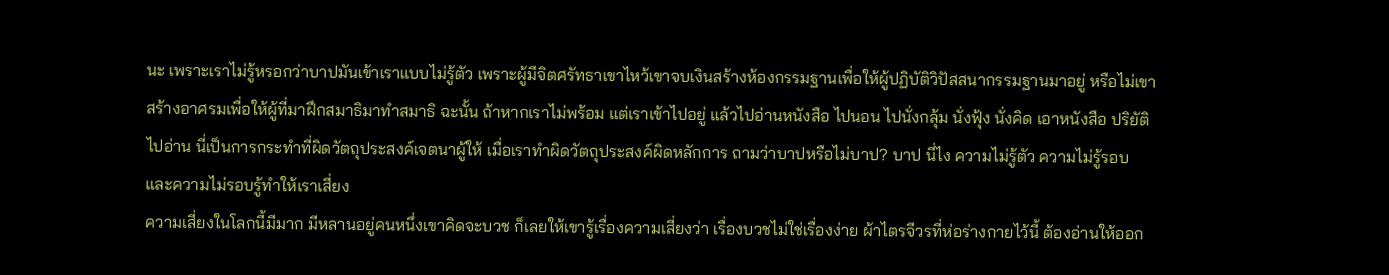นะ เพราะเราไม่รู้หรอกว่าบาปมันเข้าเราแบบไม่รู้ตัว เพราะผู้มีจิตศรัทธาเขาไหว้เขาจบเงินสร้างห้องกรรมฐานเพื่อให้ผู้ปฏิบัติวิปัสสนากรรมฐานมาอยู่ หรือไม่เขาสร้างอาศรมเพื่อให้ผู้ที่มาฝึกสมาธิมาทำสมาธิ ฉะนั้น ถ้าหากเราไม่พร้อม แต่เราเข้าไปอยู่ แล้วไปอ่านหนังสือ ไปนอน ไปนั่งกลุ้ม นั่งฟุ้ง นั่งคิด เอาหนังสือ ปริยัติไปอ่าน นี่เป็นการกระทำที่ผิดวัตถุประสงค์เจตนาผู้ให้ เมื่อเราทำผิดวัตถุประสงค์ผิดหลักการ ถามว่าบาปหรือไม่บาป? บาป นี่ไง ความไม่รู้ตัว ความไม่รู้รอบ และความไม่รอบรู้ทำให้เราเสี่ยง
ความเสี่ยงในโลกนี้มีมาก มีหลานอยู่คนหนึ่งเขาคิดจะบวช ก็เลยให้เขารู้เรื่องความเสี่ยงว่า เรื่องบวชไม่ใช่เรื่องง่าย ผ้าไตรจีวรที่ห่อร่างกายไว้นี้ ต้องอ่านให้ออก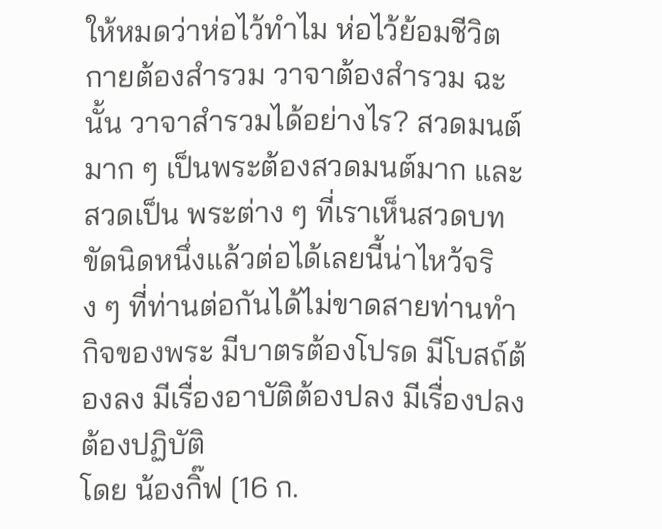ให้หมดว่าห่อไว้ทำไม ห่อไว้ย้อมชีวิต กายต้องสำรวม วาจาต้องสำรวม ฉะนั้น วาจาสำรวมได้อย่างไร? สวดมนต์มาก ๆ เป็นพระต้องสวดมนต์มาก และสวดเป็น พระต่าง ๆ ที่เราเห็นสวดบทขัดนิดหนึ่งแล้วต่อได้เลยนี้น่าไหว้จริง ๆ ที่ท่านต่อกันได้ไม่ขาดสายท่านทำกิจของพระ มีบาตรต้องโปรด มีโบสถ์ต้องลง มีเรื่องอาบัติต้องปลง มีเรื่องปลงต้องปฏิบัติ
โดย น้องกิ๊ฟ [16 ก.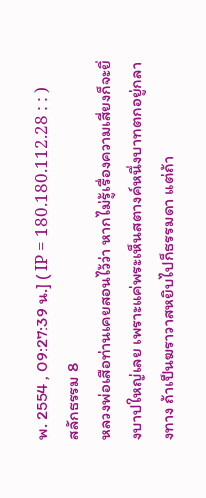พ. 2554 , 09:27:39 น.] ( IP = 180.180.112.28 : : )
สลักธรรม 8
หลวงพ่อเสือท่านเคยสอนไว้ว่า หากไม่รู้เรื่องความเสี่ยงก็จะยิ่งบาปใหญ่เลย เพราะแค่พระเห็นสตางค์หนึ่งบาทตกอยู่กลางทาง ถ้าเป็นฆราวาสหยิบไปก็ธรรมดา แต่ถ้า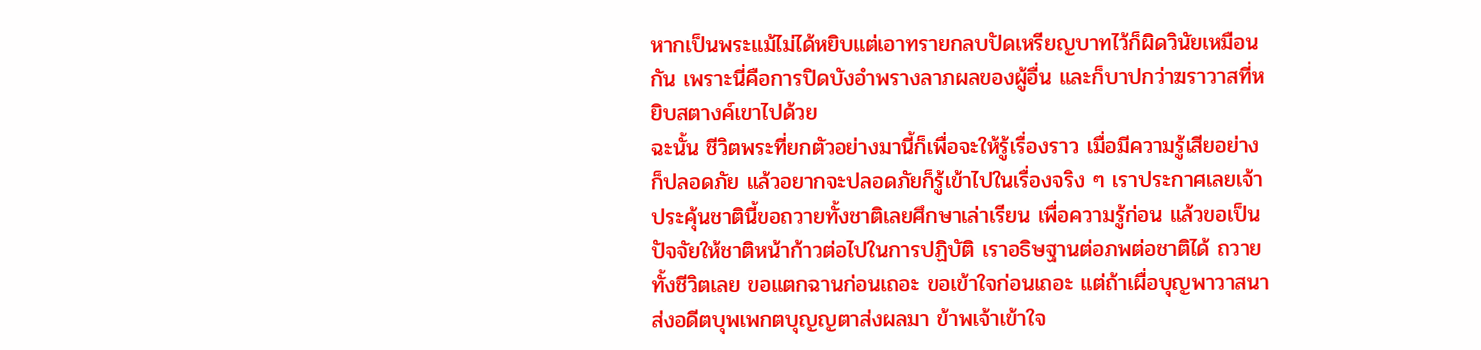หากเป็นพระแม้ไม่ได้หยิบแต่เอาทรายกลบปัดเหรียญบาทไว้ก็ผิดวินัยเหมือนกัน เพราะนี่คือการปิดบังอำพรางลาภผลของผู้อื่น และก็บาปกว่าฆราวาสที่หยิบสตางค์เขาไปด้วย
ฉะนั้น ชีวิตพระที่ยกตัวอย่างมานี้ก็เพื่อจะให้รู้เรื่องราว เมื่อมีความรู้เสียอย่างก็ปลอดภัย แล้วอยากจะปลอดภัยก็รู้เข้าไปในเรื่องจริง ๆ เราประกาศเลยเจ้าประคุ้นชาตินี้ขอถวายทั้งชาติเลยศึกษาเล่าเรียน เพื่อความรู้ก่อน แล้วขอเป็นปัจจัยให้ชาติหน้าก้าวต่อไปในการปฏิบัติ เราอธิษฐานต่อภพต่อชาติได้ ถวายทั้งชีวิตเลย ขอแตกฉานก่อนเถอะ ขอเข้าใจก่อนเถอะ แต่ถ้าเผื่อบุญพาวาสนาส่งอดีตบุพเพกตบุญญตาส่งผลมา ข้าพเจ้าเข้าใจ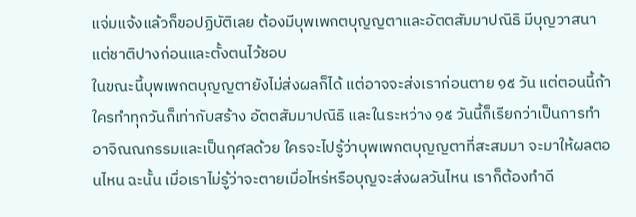แจ่มแจ้งแล้วก็ขอปฏิบัติเลย ต้องมีบุพเพกตบุญญตาและอัตตสัมมาปณิธิ มีบุญวาสนาแต่ชาติปางก่อนและตั้งตนไว้ชอบ
ในขณะนี้บุพเพกตบุญญตายังไม่ส่งผลก็ได้ แต่อาจจะส่งเราก่อนตาย ๑๕ วัน แต่ตอนนี้ถ้าใครทำทุกวันก็เท่ากับสร้าง อัตตสัมมาปณิธิ และในระหว่าง ๑๕ วันนี้ก็เรียกว่าเป็นการทำอาจิณณกรรมและเป็นกุศลด้วย ใครจะไปรู้ว่าบุพเพกตบุญญตาที่สะสมมา จะมาให้ผลตอนไหน ฉะนั้น เมื่อเราไม่รู้ว่าจะตายเมื่อไหร่หรือบุญจะส่งผลวันไหน เราก็ต้องทำดี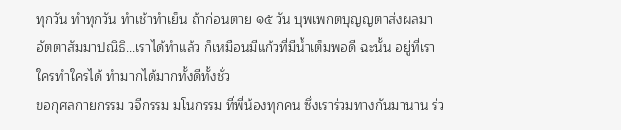ทุกวัน ทำทุกวัน ทำเช้าทำเย็น ถ้าก่อนตาย ๑๕ วัน บุพเพกตบุญญตาส่งผลมา อัตตาสัมมาปณิธิ...เราได้ทำแล้ว ก็เหมือนมีแก้วที่มีน้ำเต็มพอดี ฉะนั้น อยู่ที่เรา ใครทำใครได้ ทำมากได้มากทั้งดีทั้งชั่ว
ขอกุศลกายกรรม วจีกรรม มโนกรรม ที่พี่น้องทุกคน ซึ่งเราร่วมทางกันมานาน ร่ว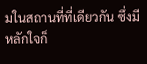มในสถานที่ที่เดียวกัน ซึ่งมีหลักใจก็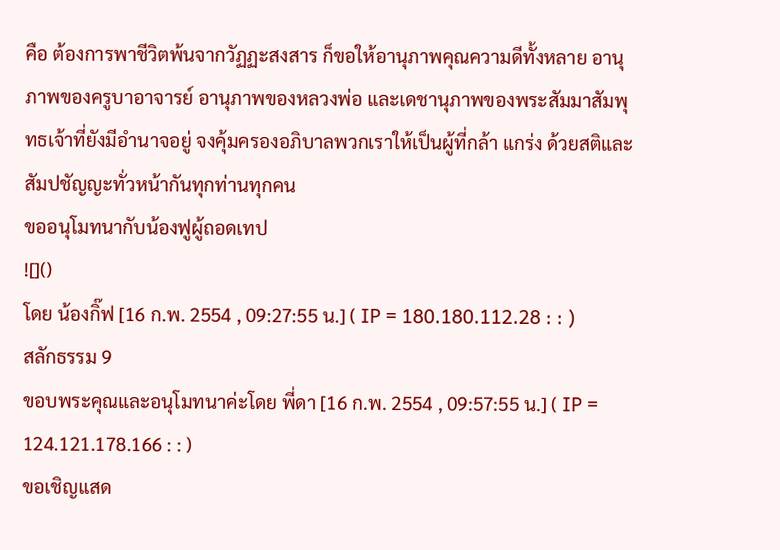คือ ต้องการพาชีวิตพ้นจากวัฏฏะสงสาร ก็ขอให้อานุภาพคุณความดีทั้งหลาย อานุภาพของครูบาอาจารย์ อานุภาพของหลวงพ่อ และเดชานุภาพของพระสัมมาสัมพุทธเจ้าที่ยังมีอำนาจอยู่ จงคุ้มครองอภิบาลพวกเราให้เป็นผู้ที่กล้า แกร่ง ด้วยสติและสัมปชัญญะทั่วหน้ากันทุกท่านทุกคน
ขออนุโมทนากับน้องฟูผู้ถอดเทป
![]()
โดย น้องกิ๊ฟ [16 ก.พ. 2554 , 09:27:55 น.] ( IP = 180.180.112.28 : : )
สลักธรรม 9
ขอบพระคุณและอนุโมทนาค่ะโดย พี่ดา [16 ก.พ. 2554 , 09:57:55 น.] ( IP = 124.121.178.166 : : )
ขอเชิญแสด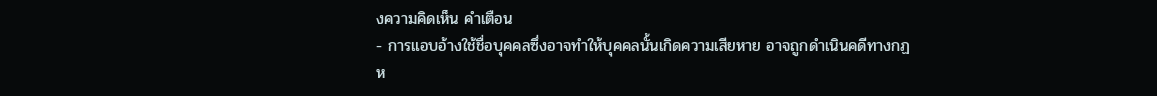งความคิดเห็น คำเตือน
- การแอบอ้างใช้ชื่อบุคคลซึ่งอาจทำให้บุคคลนั้นเกิดความเสียหาย อาจถูกดำเนินคดีทางกฏห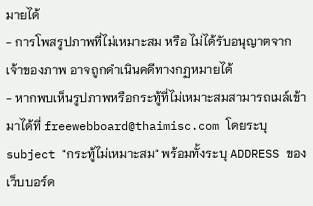มายได้
- การโพสรูปภาพที่ไม่เหมาะสม หรือ ไม่ได้รับอนุญาตจากเจ้าของภาพ อาจถูกดำเนินคดีทางกฏหมายได้
- หากพบเห็นรูปภาพหรือกระทู้ที่ไม่เหมาะสมสามารถเมล์เข้ามาได้ที่ freewebboard@thaimisc.com โดยระบุ subject "กระทู้ไม่เหมาะสม" พร้อมทั้งระบุ ADDRESS ของเว็บบอร์ด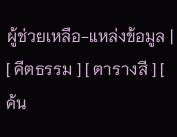ผู้ช่วยเหลือ-แหล่งข้อมูล |
[ คีตธรรม ] [ ตารางสี ] [ ค้น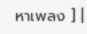หาเพลง ] |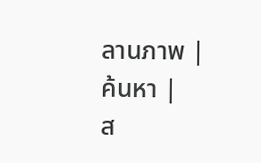ลานภาพ |
ค้นหา |
ส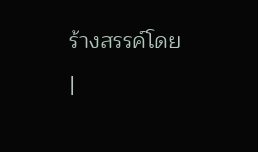ร้างสรรค์โดย |